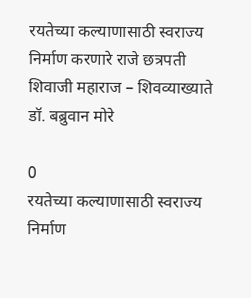रयतेच्या कल्याणासाठी स्वराज्य निर्माण करणारे राजे छत्रपती शिवाजी महाराज – शिवव्याख्याते डॉ. बब्रुवान मोरे

0
रयतेच्या कल्याणासाठी स्वराज्य निर्माण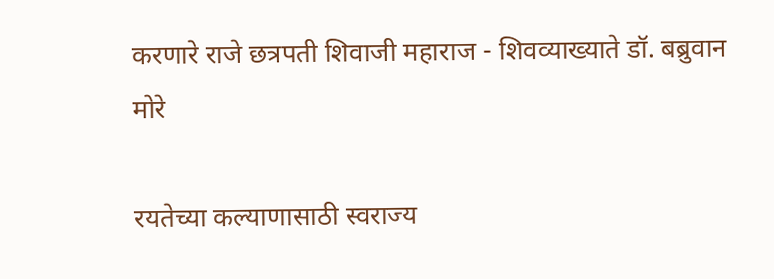करणारे राजे छत्रपती शिवाजी महाराज - शिवव्याख्याते डॉ. बब्रुवान मोरे

रयतेच्या कल्याणासाठी स्वराज्य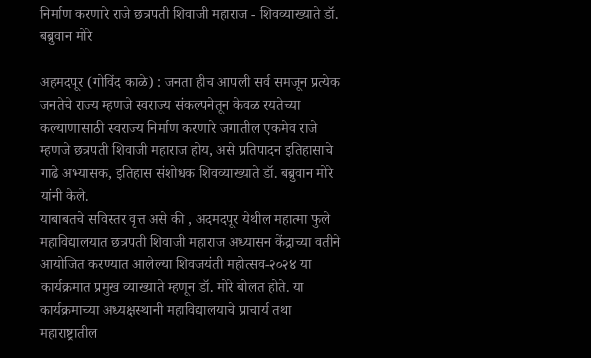निर्माण करणारे राजे छत्रपती शिवाजी महाराज - शिवव्याख्याते डॉ. बब्रुवान मोरे

अहमदपूर (गोविंद काळे) : जनता हीच आपली सर्व समजून प्रत्येक जनतेचे राज्य म्हणजे स्वराज्य संकल्पनेतून केवळ रयतेच्या कल्याणासाठी स्वराज्य निर्माण करणारे जगातील एकमेव राजे म्हणजे छत्रपती शिवाजी महाराज होय, असे प्रतिपादन इतिहासाचे गाढे अभ्यासक, इतिहास संशोधक शिवव्याख्याते डॉ. बब्रुवान मोरे यांनी केले.
याबाबतचे सविस्तर वृत्त असे की , अदमदपूर येथील महात्मा फुले महाविद्यालयात छत्रपती शिवाजी महाराज अध्यासन केंद्राच्या वतीने आयोजित करण्यात आलेल्या शिवजयंती महोत्सव-२०२४ या कार्यक्रमात प्रमुख व्याख्याते म्हणून डॉ. मोरे बोलत होते. या कार्यक्रमाच्या अध्यक्षस्थानी महाविद्यालयाचे प्राचार्य तथा महाराष्ट्रातील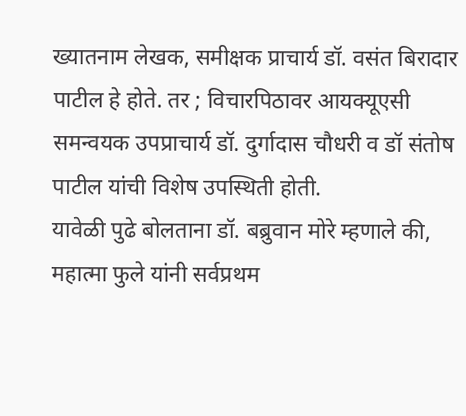ख्यातनाम लेखक, समीक्षक प्राचार्य डॉ. वसंत बिरादार पाटील हे होते. तर ; विचारपिठावर आयक्यूएसी समन्वयक उपप्राचार्य डॉ. दुर्गादास चौधरी व डॉ संतोष पाटील यांची विशेष उपस्थिती होती.
यावेळी पुढे बोलताना डॉ. बब्रुवान मोरे म्हणाले की, महात्मा फुले यांनी सर्वप्रथम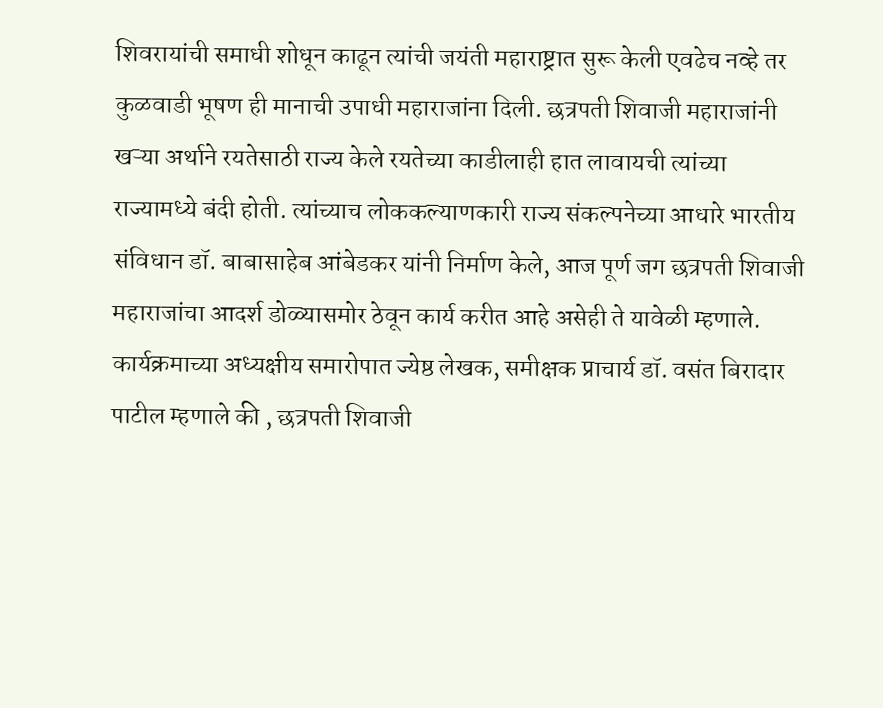शिवरायांची समाधी शोधून काढून त्यांची जयंती महाराष्ट्रात सुरू केली एवढेच नव्हे तर कुळवाडी भूषण ही मानाची उपाधी महाराजांना दिली. छत्रपती शिवाजी महाराजांनी खऱ्या अर्थाने रयतेसाठी राज्य केले रयतेच्या काडीलाही हात लावायची त्यांच्या राज्यामध्ये बंदी होती. त्यांच्याच लोककल्याणकारी राज्य संकल्पनेच्या आधारे भारतीय संविधान डॉ. बाबासाहेब आंबेडकर यांनी निर्माण केले, आज पूर्ण जग छत्रपती शिवाजी महाराजांचा आदर्श डोळ्यासमोर ठेवून कार्य करीत आहे असेही ते यावेळी म्हणाले.
कार्यक्रमाच्या अध्यक्षीय समारोपात ज्येष्ठ लेखक, समीक्षक प्राचार्य डॉ. वसंत बिरादार पाटील म्हणाले की , छत्रपती शिवाजी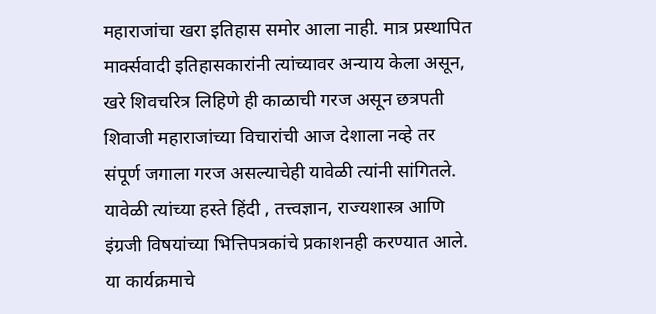महाराजांचा खरा इतिहास समोर आला नाही. मात्र प्रस्थापित मार्क्सवादी इतिहासकारांनी त्यांच्यावर अन्याय केला असून, खरे शिवचरित्र लिहिणे ही काळाची गरज असून छत्रपती शिवाजी महाराजांच्या विचारांची आज देशाला नव्हे तर संपूर्ण जगाला गरज असल्याचेही यावेळी त्यांनी सांगितले. यावेळी त्यांच्या हस्ते हिंदी , तत्त्वज्ञान, राज्यशास्त्र आणि इंग्रजी विषयांच्या भित्तिपत्रकांचे प्रकाशनही करण्यात आले.
या कार्यक्रमाचे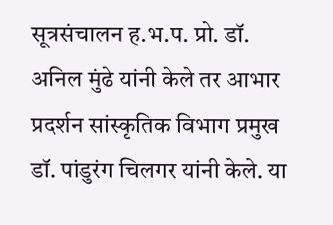सूत्रसंचालन ह.भ.प. प्रो. डॉ. अनिल मुंढे यांनी केले तर आभार प्रदर्शन सांस्कृतिक विभाग प्रमुख डॉ. पांडुरंग चिलगर यांनी केले. या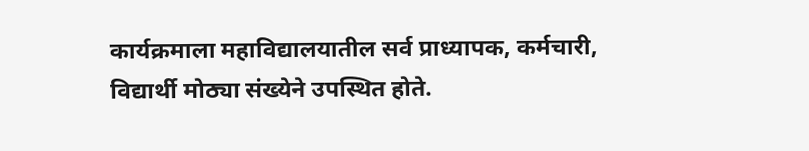कार्यक्रमाला महाविद्यालयातील सर्व प्राध्यापक, कर्मचारी, विद्यार्थी मोठ्या संख्येने उपस्थित होते.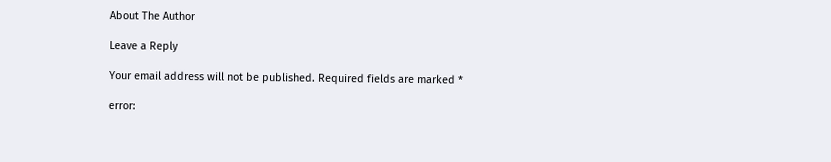About The Author

Leave a Reply

Your email address will not be published. Required fields are marked *

error: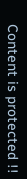Content is protected !!